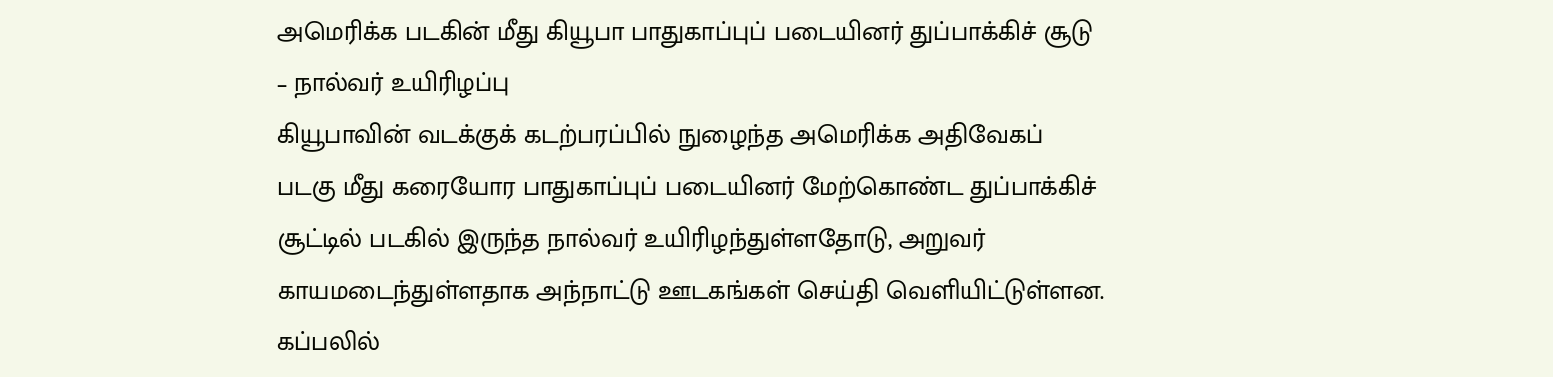அமெரிக்க படகின் மீது கியூபா பாதுகாப்புப் படையினர் துப்பாக்கிச் சூடு – நால்வர் உயிரிழப்பு
கியூபாவின் வடக்குக் கடற்பரப்பில் நுழைந்த அமெரிக்க அதிவேகப் படகு மீது கரையோர பாதுகாப்புப் படையினர் மேற்கொண்ட துப்பாக்கிச் சூட்டில் படகில் இருந்த நால்வர் உயிரிழந்துள்ளதோடு, அறுவர் காயமடைந்துள்ளதாக அந்நாட்டு ஊடகங்கள் செய்தி வெளியிட்டுள்ளன. கப்பலில்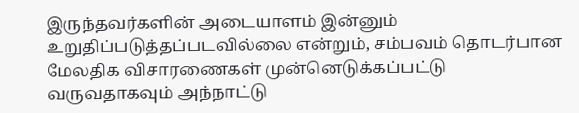இருந்தவர்களின் அடையாளம் இன்னும் உறுதிப்படுத்தப்படவில்லை என்றும், சம்பவம் தொடர்பான மேலதிக விசாரணைகள் முன்னெடுக்கப்பட்டு வருவதாகவும் அந்நாட்டு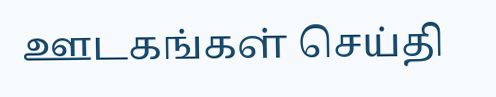ஊடகங்கள் செய்தி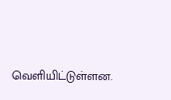வெளியிட்டுள்ளன.